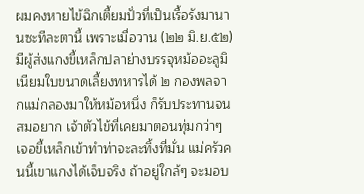ผมคงหายไข้ฉิกเตี้ยมปั่วที่เป็นเรื้อรังมานานซะทีละตานี้ เพราะเมื่อวาน (๒๒ มิ.ย.๕๒) มีผู้ส่งแกงขี้เหล็กปลาย่างบรรจุหม้ออะลูมิเนียมใบขนาดเลี้ยงทหารได้ ๒ กองพลจากแม่กลองมาให้หม้อหนึ่ง ก็รับประทานจนสมอยาก เจ้าตัวไข้ที่เคยมาตอนทุ่มกว่าๆ เจอขี้เหล็กเข้าทำท่าจะละทิ้งที่มั่น แม่ครัวคนนี้เขาแกงได้เจ็บจริง ถ้าอยู่ใกล้ๆ จะมอบ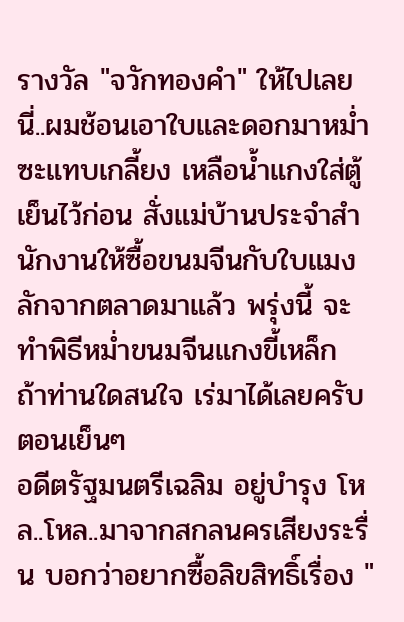รางวัล "จวักทองคำ" ให้ไปเลย นี่..ผมช้อนเอาใบและดอกมาหม่ำซะแทบเกลี้ยง เหลือน้ำแกงใส่ตู้เย็นไว้ก่อน สั่งแม่บ้านประจำสำนักงานให้ซื้อขนมจีนกับใบแมงลักจากตลาดมาแล้ว พรุ่งนี้ จะทำพิธีหม่ำขนมจีนแกงขี้เหล็ก ถ้าท่านใดสนใจ เร่มาได้เลยครับตอนเย็นๆ
อดีตรัฐมนตรีเฉลิม อยู่บำรุง โหล..โหล..มาจากสกลนครเสียงระรื่น บอกว่าอยากซื้อลิขสิทธิ์เรื่อง "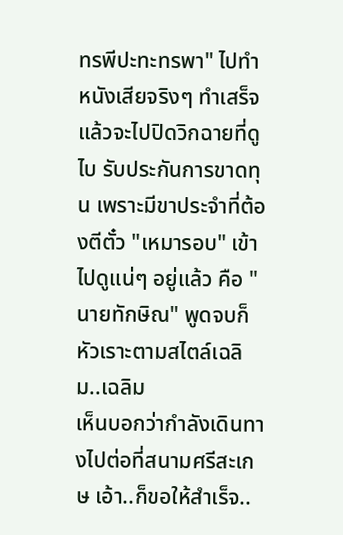ทรพีปะทะทรพา" ไปทำหนังเสียจริงๆ ทำเสร็จแล้วจะไปปิดวิกฉายที่ดูไบ รับประกันการขาดทุน เพราะมีขาประจำที่ต้องตีตั๋ว "เหมารอบ" เข้าไปดูแน่ๆ อยู่แล้ว คือ "นายทักษิณ" พูดจบก็หัวเราะตามสไตล์เฉลิม..เฉลิม
เห็นบอกว่ากำลังเดินทางไปต่อที่สนามศรีสะเกษ เอ้า..ก็ขอให้สำเร็จ..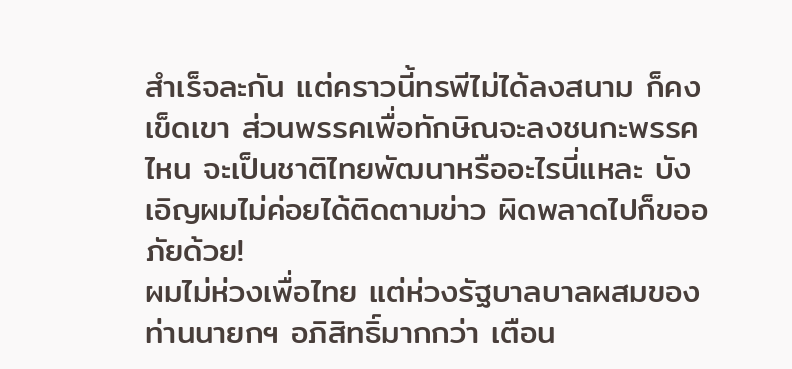สำเร็จละกัน แต่คราวนี้ทรพีไม่ได้ลงสนาม ก็คงเข็ดเขา ส่วนพรรคเพื่อทักษิณจะลงชนกะพรรคไหน จะเป็นชาติไทยพัฒนาหรืออะไรนี่แหละ บังเอิญผมไม่ค่อยได้ติดตามข่าว ผิดพลาดไปก็ขออภัยด้วย!
ผมไม่ห่วงเพื่อไทย แต่ห่วงรัฐบาลบาลผสมของท่านนายกฯ อภิสิทธิ์มากกว่า เตือน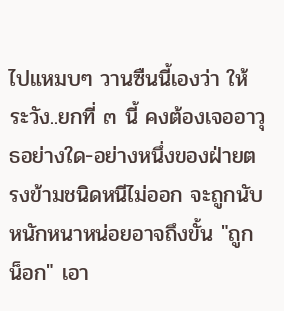ไปแหมบๆ วานซืนนี้เองว่า ให้ระวัง..ยกที่ ๓ นี้ คงต้องเจออาวุธอย่างใด-อย่างหนึ่งของฝ่ายตรงข้ามชนิดหนีไม่ออก จะถูกนับ หนักหนาหน่อยอาจถึงขั้น "ถูกน็อก" เอา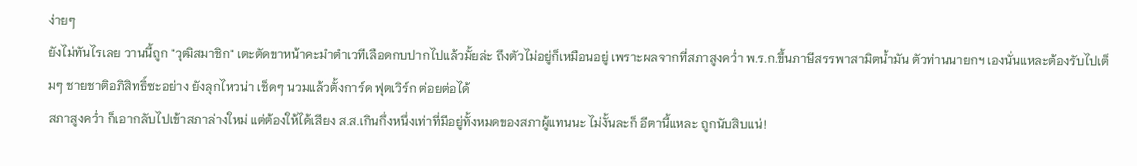ง่ายๆ
ยังไม่ทันไรเลย วานนี้ถูก "วุฒิสมาชิก" เตะตัดขาหน้าคะมำตำเวทีเลือดกบปากไปแล้วมั้ยล่ะ ถึงตัวไม่อยู่ก็เหมือนอยู่ เพราะผลจากที่สภาสูงคว่ำ พ.ร.ก.ขึ้นภาษีสรรพาสามิตน้ำมัน ตัวท่านนายกฯ เองนั่นแหละต้องรับไปเต็มๆ ชายชาติอภิสิทธิ์ซะอย่าง ยังลุกไหวน่า เช็ดๆ นวมแล้วตั้งการ์ด ฟุตเวิร์ก ต่อยต่อได้
สภาสูงคว่ำ ก็เอากลับไปเข้าสภาล่างใหม่ แต่ต้องให้ได้เสียง ส.ส.เกินกึ่งหนึ่งเท่าที่มีอยู่ทั้งหมดของสภาผู้แทนนะ ไม่งั้นละก็ อีตานี้แหละ ถูกนับสิบแน่!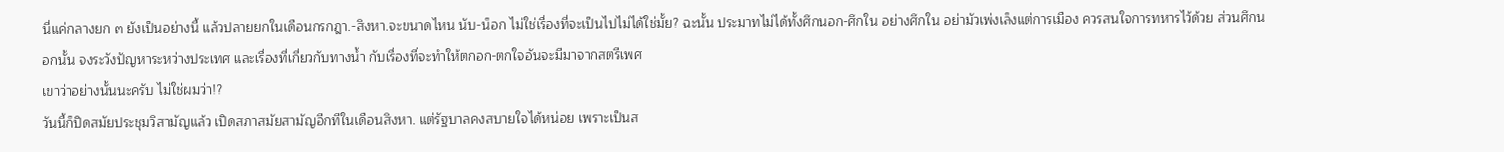นี่แค่กลางยก ๓ ยังเป็นอย่างนี้ แล้วปลายยกในเดือนกรกฎา.-สิงหา.จะขนาดไหน นับ-น็อก ไม่ใช่เรื่องที่จะเป็นไปไม่ได้ใช่มั้ย? ฉะนั้น ประมาทไม่ได้ทั้งศึกนอก-ศึกใน อย่างศึกใน อย่ามัวเพ่งเล็งแต่การเมือง ควรสนใจการทหารไว้ด้วย ส่วนศึกนอกนั้น จงระวังปัญหาระหว่างประเทศ และเรื่องที่เกี่ยวกับทางน้ำ กับเรื่องที่จะทำให้ตกอก-ตกใจอันจะมีมาจากสตรีเพศ
เขาว่าอย่างนั้นนะครับ ไม่ใช่ผมว่า!?
วันนี้ก็ปิดสมัยประชุมวิสามัญแล้ว เปิดสภาสมัยสามัญอีกทีในเดือนสิงหา. แต่รัฐบาลคงสบายใจได้หน่อย เพราะเป็นส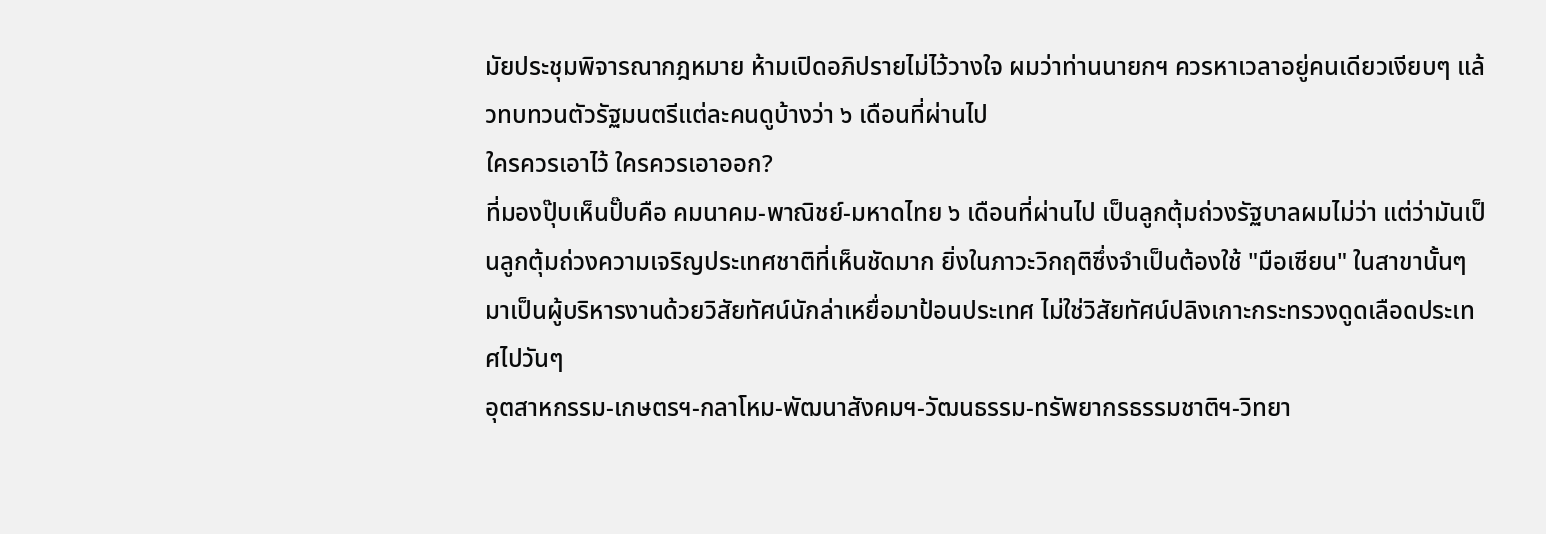มัยประชุมพิจารณากฎหมาย ห้ามเปิดอภิปรายไม่ไว้วางใจ ผมว่าท่านนายกฯ ควรหาเวลาอยู่คนเดียวเงียบๆ แล้วทบทวนตัวรัฐมนตรีแต่ละคนดูบ้างว่า ๖ เดือนที่ผ่านไป
ใครควรเอาไว้ ใครควรเอาออก?
ที่มองปุ๊บเห็นปั๊บคือ คมนาคม-พาณิชย์-มหาดไทย ๖ เดือนที่ผ่านไป เป็นลูกตุ้มถ่วงรัฐบาลผมไม่ว่า แต่ว่ามันเป็นลูกตุ้มถ่วงความเจริญประเทศชาติที่เห็นชัดมาก ยิ่งในภาวะวิกฤติซึ่งจำเป็นต้องใช้ "มือเซียน" ในสาขานั้นๆ มาเป็นผู้บริหารงานด้วยวิสัยทัศน์นักล่าเหยื่อมาป้อนประเทศ ไม่ใช่วิสัยทัศน์ปลิงเกาะกระทรวงดูดเลือดประเทศไปวันๆ
อุตสาหกรรม-เกษตรฯ-กลาโหม-พัฒนาสังคมฯ-วัฒนธรรม-ทรัพยากรธรรมชาติฯ-วิทยา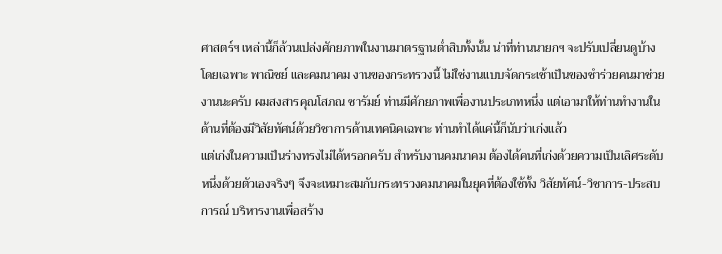ศาสตร์ฯ เหล่านี้ก็ล้วนเปล่งศักยภาพในงานมาตรฐานต่ำสิบทั้งนั้น น่าที่ท่านนายกฯ จะปรับเปลี่ยนดูบ้าง
โดยเฉพาะ พาณิชย์ และคมนาคม งานของกระทรวงนี้ ไม่ใช่งานแบบจัดกระเช้าเป็นของชำร่วยคนมาช่วยงานนะครับ ผมสงสารคุณโสภณ ซารัมย์ ท่านมีศักยภาพเพื่องานประเภทหนึ่ง แต่เอามาให้ท่านทำงานในด้านที่ต้องมีวิสัยทัศน์ด้วยวิชาการด้านเทคนิคเฉพาะ ท่านทำได้แค่นี้ก็นับว่าเก่งแล้ว
แต่เก่งในความเป็นร่างทรงไม่ได้หรอกครับ สำหรับงานคมนาคม ต้องได้คนที่เก่งด้วยความเป็นเลิศระดับหนึ่งด้วยตัวเองจริงๆ จึงจะเหมาะสมกับกระทรวงคมนาคมในยุคที่ต้องใช้ทั้ง วิสัยทัศน์-วิชาการ-ประสบการณ์ บริหารงานเพื่อสร้าง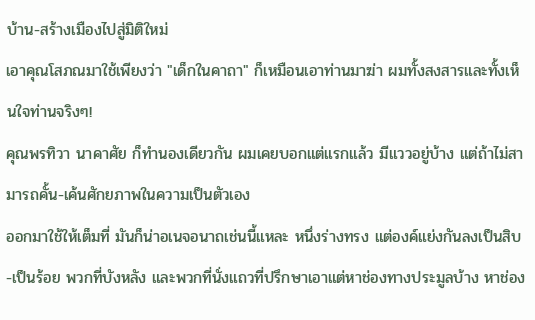บ้าน-สร้างเมืองไปสู่มิติใหม่
เอาคุณโสภณมาใช้เพียงว่า "เด็กในคาถา" ก็เหมือนเอาท่านมาฆ่า ผมทั้งสงสารและทั้งเห็นใจท่านจริงๆ!
คุณพรทิวา นาคาศัย ก็ทำนองเดียวกัน ผมเคยบอกแต่แรกแล้ว มีแววอยู่บ้าง แต่ถ้าไม่สามารถคั้น-เค้นศักยภาพในความเป็นตัวเอง
ออกมาใช้ให้เต็มที่ มันก็น่าอเนจอนาถเช่นนี้แหละ หนึ่งร่างทรง แต่องค์แย่งกันลงเป็นสิบ-เป็นร้อย พวกที่บังหลัง และพวกที่นั่งแถวที่ปรึกษาเอาแต่หาช่องทางประมูลบ้าง หาช่อง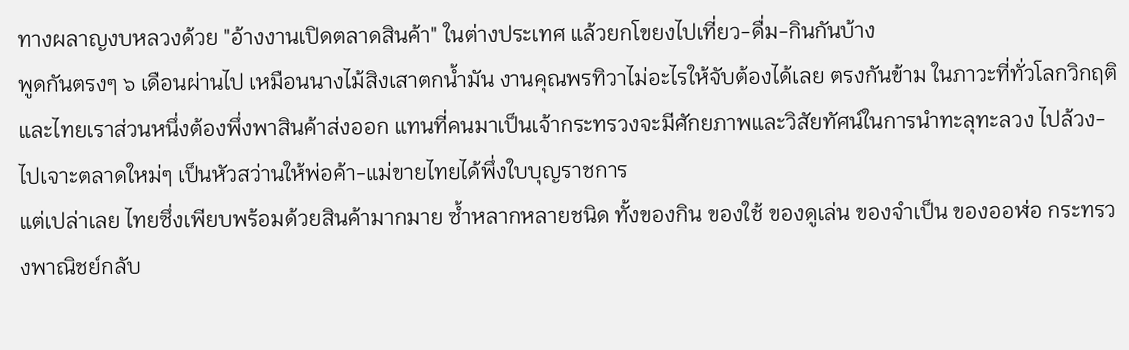ทางผลาญงบหลวงด้วย "อ้างงานเปิดตลาดสินค้า" ในต่างประเทศ แล้วยกโขยงไปเที่ยว-ดื่ม-กินกันบ้าง
พูดกันตรงๆ ๖ เดือนผ่านไป เหมือนนางไม้สิงเสาตกน้ำมัน งานคุณพรทิวาไม่อะไรให้จับต้องได้เลย ตรงกันข้าม ในภาวะที่ทั่วโลกวิกฤติและไทยเราส่วนหนึ่งต้องพึ่งพาสินค้าส่งออก แทนที่คนมาเป็นเจ้ากระทรวงจะมีศักยภาพและวิสัยทัศน์ในการนำทะลุทะลวง ไปล้วง-ไปเจาะตลาดใหม่ๆ เป็นหัวสว่านให้พ่อค้า-แม่ขายไทยได้พึ่งใบบุญราชการ
แต่เปล่าเลย ไทยซึ่งเพียบพร้อมด้วยสินค้ามากมาย ซ้ำหลากหลายชนิด ทั้งของกิน ของใช้ ของดูเล่น ของจำเป็น ของออฬ่อ กระทรวงพาณิชย์กลับ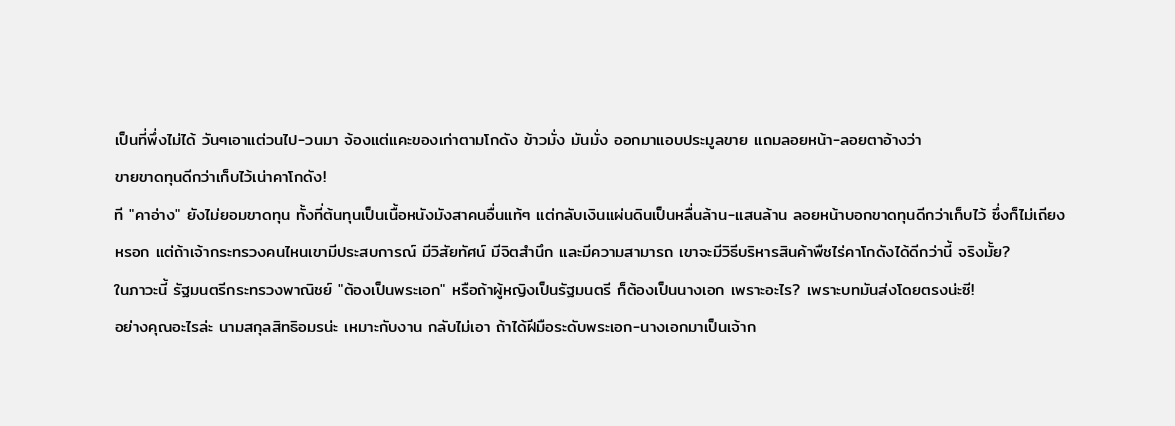เป็นที่พึ่งไม่ได้ วันๆเอาแต่วนไป-วนมา จ้องแต่แคะของเก่าตามโกดัง ข้าวมั่ง มันมั่ง ออกมาแอบประมูลขาย แถมลอยหน้า-ลอยตาอ้างว่า
ขายขาดทุนดีกว่าเก็บไว้เน่าคาโกดัง!
ที "คาอ่าง" ยังไม่ยอมขาดทุน ทั้งที่ต้นทุนเป็นเนื้อหนังมังสาคนอื่นแท้ๆ แต่กลับเงินแผ่นดินเป็นหลื่นล้าน-แสนล้าน ลอยหน้าบอกขาดทุนดีกว่าเก็บไว้ ซึ่งก็ไม่เถียงหรอก แต่ถ้าเจ้ากระทรวงคนไหนเขามีประสบการณ์ มีวิสัยทัศน์ มีจิตสำนึก และมีความสามารถ เขาจะมีวิธีบริหารสินค้าพืชไร่คาโกดังได้ดีกว่านี้ จริงมั้ย?
ในภาวะนี้ รัฐมนตรีกระทรวงพาณิชย์ "ต้องเป็นพระเอก" หรือถ้าผู้หญิงเป็นรัฐมนตรี ก็ต้องเป็นนางเอก เพราะอะไร? เพราะบทมันส่งโดยตรงน่ะซี!
อย่างคุณอะไรล่ะ นามสกุลสิทธิอมรน่ะ เหมาะกับงาน กลับไม่เอา ถ้าได้ฝีมือระดับพระเอก-นางเอกมาเป็นเจ้าก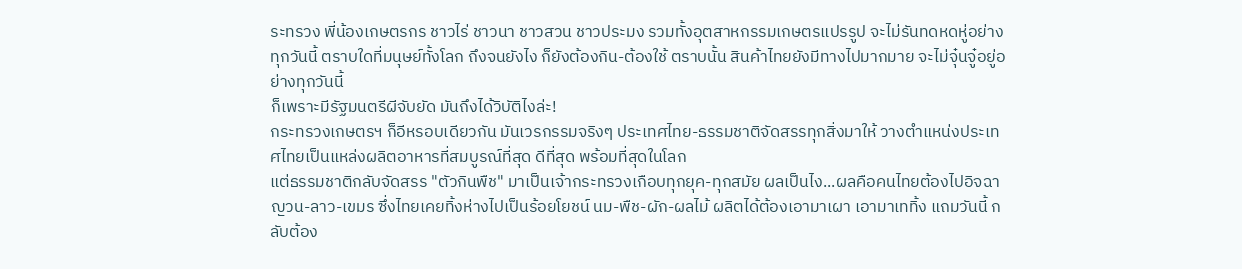ระทรวง พี่น้องเกษตรกร ชาวไร่ ชาวนา ชาวสวน ชาวประมง รวมทั้งอุตสาหกรรมเกษตรแปรรูป จะไม่รันทดหดหู่อย่างทุกวันนี้ ตราบใดที่มนุษย์ทั้งโลก ถึงจนยังไง ก็ยังต้องกิน-ต้องใช้ ตราบนั้น สินค้าไทยยังมีทางไปมากมาย จะไม่จุ๋นจู๋อยู่อย่างทุกวันนี้
ก็เพราะมีรัฐมนตรีผีจับยัด มันถึงได้วิบัติไงล่ะ!
กระทรวงเกษตรฯ ก็อีหรอบเดียวกัน มันเวรกรรมจริงๆ ประเทศไทย-ธรรมชาติจัดสรรทุกสิ่งมาให้ วางตำแหน่งประเทศไทยเป็นแหล่งผลิตอาหารที่สมบูรณ์ที่สุด ดีที่สุด พร้อมที่สุดในโลก
แต่ธรรมชาติกลับจัดสรร "ตัวกินพืช" มาเป็นเจ้ากระทรวงเกือบทุกยุค-ทุกสมัย ผลเป็นไง...ผลคือคนไทยต้องไปอิจฉา ญวน-ลาว-เขมร ซึ่งไทยเคยทิ้งห่างไปเป็นร้อยโยชน์ นม-พืช-ผัก-ผลไม้ ผลิตได้ต้องเอามาเผา เอามาเททิ้ง แถมวันนี้ กลับต้อง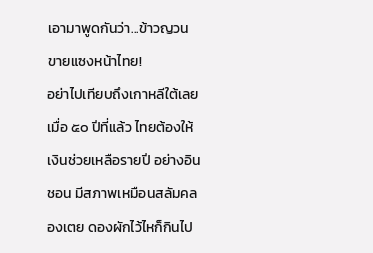เอามาพูดกันว่า...ข้าวญวนขายแซงหน้าไทย!
อย่าไปเทียบถึงเกาหลีใต้เลย เมื่อ ๕๐ ปีที่แล้ว ไทยต้องให้เงินช่วยเหลือรายปี อย่างอินชอน มีสภาพเหมือนสลัมคลองเตย ดองผักไว้ไหก็กินไป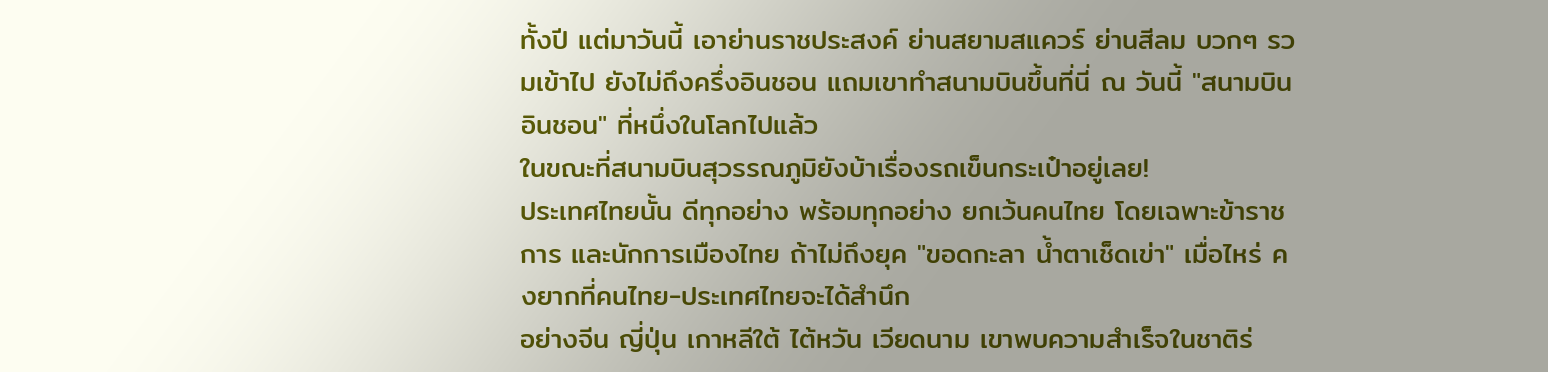ทั้งปี แต่มาวันนี้ เอาย่านราชประสงค์ ย่านสยามสแควร์ ย่านสีลม บวกๆ รวมเข้าไป ยังไม่ถึงครึ่งอินชอน แถมเขาทำสนามบินขึ้นที่นี่ ณ วันนี้ "สนามบินอินชอน" ที่หนึ่งในโลกไปแล้ว
ในขณะที่สนามบินสุวรรณภูมิยังบ้าเรื่องรถเข็นกระเป๋าอยู่เลย!
ประเทศไทยนั้น ดีทุกอย่าง พร้อมทุกอย่าง ยกเว้นคนไทย โดยเฉพาะข้าราชการ และนักการเมืองไทย ถ้าไม่ถึงยุค "ขอดกะลา น้ำตาเช็ดเข่า" เมื่อไหร่ คงยากที่คนไทย-ประเทศไทยจะได้สำนึก
อย่างจีน ญี่ปุ่น เกาหลีใต้ ไต้หวัน เวียดนาม เขาพบความสำเร็จในชาติร่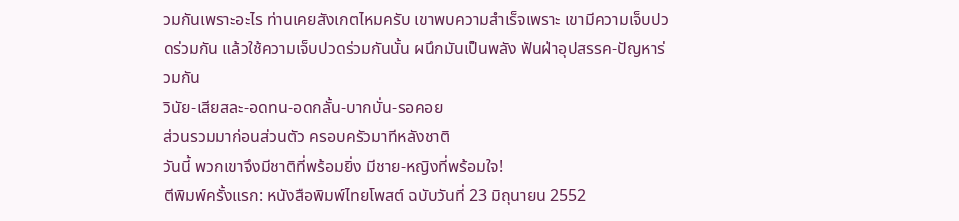วมกันเพราะอะไร ท่านเคยสังเกตไหมครับ เขาพบความสำเร็จเพราะ เขามีความเจ็บปวดร่วมกัน แล้วใช้ความเจ็บปวดร่วมกันนั้น ผนึกมันเป็นพลัง ฟันฝ่าอุปสรรค-ปัญหาร่วมกัน
วินัย-เสียสละ-อดทน-อดกลั้น-บากบั่น-รอคอย
ส่วนรวมมาก่อนส่วนตัว ครอบครัวมาทีหลังชาติ
วันนี้ พวกเขาจึงมีชาติที่พร้อมยิ่ง มีชาย-หญิงที่พร้อมใจ!
ตีพิมพ์ครั้งแรก: หนังสือพิมพ์ไทยโพสต์ ฉบับวันที่ 23 มิถุนายน 2552